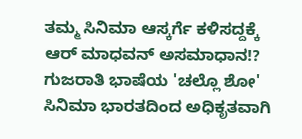ತಮ್ಮ ಸಿನಿಮಾ ಆಸ್ಕರ್ಗೆ ಕಳಿಸದ್ದಕ್ಕೆ ಆರ್ ಮಾಧವನ್ ಅಸಮಾಧಾನ!?
ಗುಜರಾತಿ ಭಾಷೆಯ 'ಚಲ್ಲೊ ಶೋ' ಸಿನಿಮಾ ಭಾರತದಿಂದ ಅಧಿಕೃತವಾಗಿ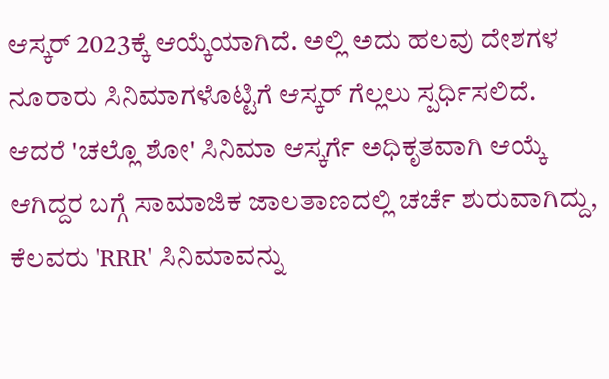ಆಸ್ಕರ್ 2023ಕ್ಕೆ ಆಯ್ಕೆಯಾಗಿದೆ. ಅಲ್ಲಿ ಅದು ಹಲವು ದೇಶಗಳ ನೂರಾರು ಸಿನಿಮಾಗಳೊಟ್ಟಿಗೆ ಆಸ್ಕರ್ ಗೆಲ್ಲಲು ಸ್ಪರ್ಧಿಸಲಿದೆ.
ಆದರೆ 'ಚಲ್ಲೊ ಶೋ' ಸಿನಿಮಾ ಆಸ್ಕರ್ಗೆ ಅಧಿಕೃತವಾಗಿ ಆಯ್ಕೆ ಆಗಿದ್ದರ ಬಗ್ಗೆ ಸಾಮಾಜಿಕ ಜಾಲತಾಣದಲ್ಲಿ ಚರ್ಚೆ ಶುರುವಾಗಿದ್ದು, ಕೆಲವರು 'RRR' ಸಿನಿಮಾವನ್ನು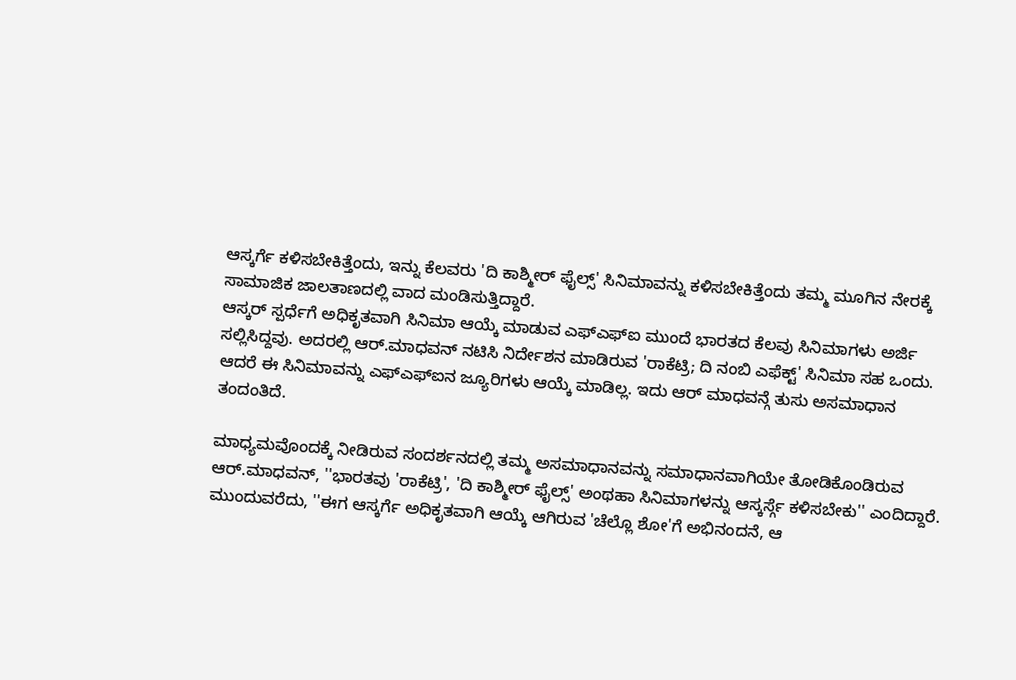ಆಸ್ಕರ್ಗೆ ಕಳಿಸಬೇಕಿತ್ತೆಂದು, ಇನ್ನು ಕೆಲವರು 'ದಿ ಕಾಶ್ಮೀರ್ ಫೈಲ್ಸ್' ಸಿನಿಮಾವನ್ನು ಕಳಿಸಬೇಕಿತ್ತೆಂದು ತಮ್ಮ ಮೂಗಿನ ನೇರಕ್ಕೆ ಸಾಮಾಜಿಕ ಜಾಲತಾಣದಲ್ಲಿ ವಾದ ಮಂಡಿಸುತ್ತಿದ್ದಾರೆ.
ಆಸ್ಕರ್ ಸ್ಪರ್ಧೆಗೆ ಅಧಿಕೃತವಾಗಿ ಸಿನಿಮಾ ಆಯ್ಕೆ ಮಾಡುವ ಎಫ್ಎಫ್ಐ ಮುಂದೆ ಭಾರತದ ಕೆಲವು ಸಿನಿಮಾಗಳು ಅರ್ಜಿ ಸಲ್ಲಿಸಿದ್ದವು. ಅದರಲ್ಲಿ ಆರ್.ಮಾಧವನ್ ನಟಿಸಿ ನಿರ್ದೇಶನ ಮಾಡಿರುವ 'ರಾಕೆಟ್ರಿ; ದಿ ನಂಬಿ ಎಫೆಕ್ಟ್' ಸಿನಿಮಾ ಸಹ ಒಂದು. ಆದರೆ ಈ ಸಿನಿಮಾವನ್ನು ಎಫ್ಎಫ್ಐನ ಜ್ಯೂರಿಗಳು ಆಯ್ಕೆ ಮಾಡಿಲ್ಲ. ಇದು ಆರ್ ಮಾಧವನ್ಗೆ ತುಸು ಅಸಮಾಧಾನ ತಂದಂತಿದೆ.

ಮಾಧ್ಯಮವೊಂದಕ್ಕೆ ನೀಡಿರುವ ಸಂದರ್ಶನದಲ್ಲಿ ತಮ್ಮ ಅಸಮಾಧಾನವನ್ನು ಸಮಾಧಾನವಾಗಿಯೇ ತೋಡಿಕೊಂಡಿರುವ ಆರ್.ಮಾಧವನ್, ''ಭಾರತವು 'ರಾಕೆಟ್ರಿ', 'ದಿ ಕಾಶ್ಮೀರ್ ಫೈಲ್ಸ್' ಅಂಥಹಾ ಸಿನಿಮಾಗಳನ್ನು ಆಸ್ಕರ್ಸ್ಗೆ ಕಳಿಸಬೇಕು'' ಎಂದಿದ್ದಾರೆ. ಮುಂದುವರೆದು, ''ಈಗ ಆಸ್ಕರ್ಗೆ ಅಧಿಕೃತವಾಗಿ ಆಯ್ಕೆ ಆಗಿರುವ 'ಚೆಲ್ಲೊ ಶೋ'ಗೆ ಅಭಿನಂದನೆ, ಆ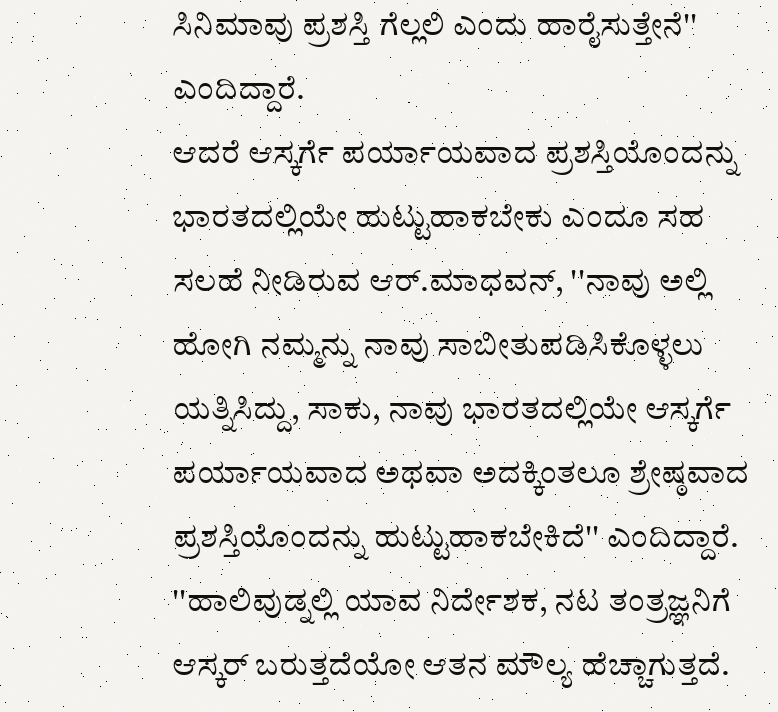ಸಿನಿಮಾವು ಪ್ರಶಸ್ತಿ ಗೆಲ್ಲಲಿ ಎಂದು ಹಾರೈಸುತ್ತೇನೆ'' ಎಂದಿದ್ದಾರೆ.
ಆದರೆ ಆಸ್ಕರ್ಗೆ ಪರ್ಯಾಯವಾದ ಪ್ರಶಸ್ತಿಯೊಂದನ್ನು ಭಾರತದಲ್ಲಿಯೇ ಹುಟ್ಟುಹಾಕಬೇಕು ಎಂದೂ ಸಹ ಸಲಹೆ ನೀಡಿರುವ ಆರ್.ಮಾಧವನ್, ''ನಾವು ಅಲ್ಲಿ ಹೋಗಿ ನಮ್ಮನ್ನು ನಾವು ಸಾಬೀತುಪಡಿಸಿಕೊಳ್ಳಲು ಯತ್ನಿಸಿದ್ದು, ಸಾಕು, ನಾವು ಭಾರತದಲ್ಲಿಯೇ ಆಸ್ಕರ್ಗೆ ಪರ್ಯಾಯವಾದ ಅಥವಾ ಅದಕ್ಕಿಂತಲೂ ಶ್ರೇಷ್ಠವಾದ ಪ್ರಶಸ್ತಿಯೊಂದನ್ನು ಹುಟ್ಟುಹಾಕಬೇಕಿದೆ'' ಎಂದಿದ್ದಾರೆ.
''ಹಾಲಿವುಡ್ನಲ್ಲಿ ಯಾವ ನಿರ್ದೇಶಕ, ನಟ ತಂತ್ರಜ್ಞನಿಗೆ ಆಸ್ಕರ್ ಬರುತ್ತದೆಯೋ ಆತನ ಮೌಲ್ಯ ಹೆಚ್ಚಾಗುತ್ತದೆ.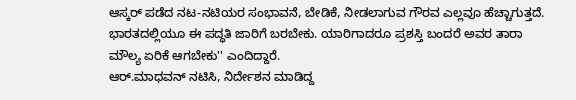ಆಸ್ಕರ್ ಪಡೆದ ನಟ-ನಟಿಯರ ಸಂಭಾವನೆ, ಬೇಡಿಕೆ, ನೀಡಲಾಗುವ ಗೌರವ ಎಲ್ಲವೂ ಹೆಚ್ಚಾಗುತ್ತದೆ. ಭಾರತದಲ್ಲಿಯೂ ಈ ಪದ್ಧತಿ ಜಾರಿಗೆ ಬರಬೇಕು. ಯಾರಿಗಾದರೂ ಪ್ರಶಸ್ತಿ ಬಂದರೆ ಅವರ ತಾರಾ ಮೌಲ್ಯ ಏರಿಕೆ ಆಗಬೇಕು'' ಎಂದಿದ್ದಾರೆ.
ಆರ್.ಮಾಧವನ್ ನಟಿಸಿ, ನಿರ್ದೇಶನ ಮಾಡಿದ್ದ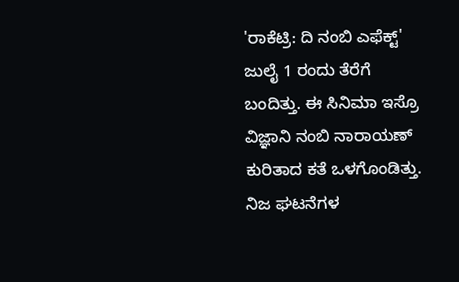'ರಾಕೆಟ್ರಿ: ದಿ ನಂಬಿ ಎಫೆಕ್ಟ್' ಜುಲೈ 1 ರಂದು ತೆರೆಗೆ ಬಂದಿತ್ತು. ಈ ಸಿನಿಮಾ ಇಸ್ರೊ ವಿಜ್ಞಾನಿ ನಂಬಿ ನಾರಾಯಣ್ ಕುರಿತಾದ ಕತೆ ಒಳಗೊಂಡಿತ್ತು. ನಿಜ ಘಟನೆಗಳ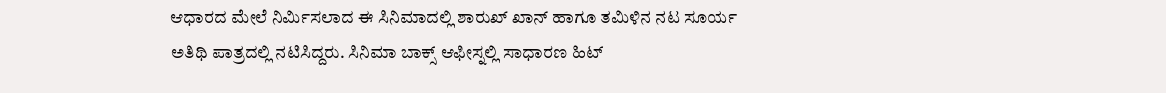ಆಧಾರದ ಮೇಲೆ ನಿರ್ಮಿಸಲಾದ ಈ ಸಿನಿಮಾದಲ್ಲಿ ಶಾರುಖ್ ಖಾನ್ ಹಾಗೂ ತಮಿಳಿನ ನಟ ಸೂರ್ಯ ಅತಿಥಿ ಪಾತ್ರದಲ್ಲಿ ನಟಿಸಿದ್ದರು. ಸಿನಿಮಾ ಬಾಕ್ಸ್ ಆಫೀಸ್ನಲ್ಲಿ ಸಾಧಾರಣ ಹಿಟ್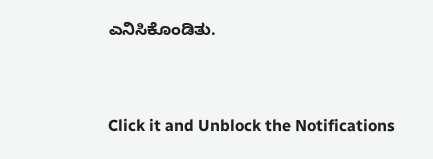ಎನಿಸಿಕೊಂಡಿತು.


Click it and Unblock the Notifications